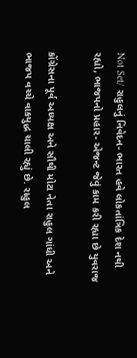Not Set/ રાહુલનું નિવેદન- ભારત હવે લોકતાંત્રિક દેશ નથી રહ્યો, ભાજપનો પ્રહાર- એજન્ટ જેવું કામ કરી રહ્યા છે યુવરાજ

કોંગ્રેસના પૂર્વ અધ્યક્ષ અને સૌથી મોટા નેતા રાહુલ ગાંધી અને ભાજપ વચ્ચે વાકયુદ્ધ ચાલી રહ્યું છે. રાહુલ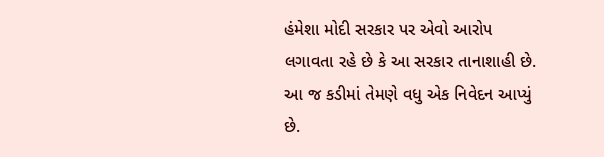હંમેશા મોદી સરકાર પર એવો આરોપ લગાવતા રહે છે કે આ સરકાર તાનાશાહી છે. આ જ કડીમાં તેમણે વધુ એક નિવેદન આપ્યું છે.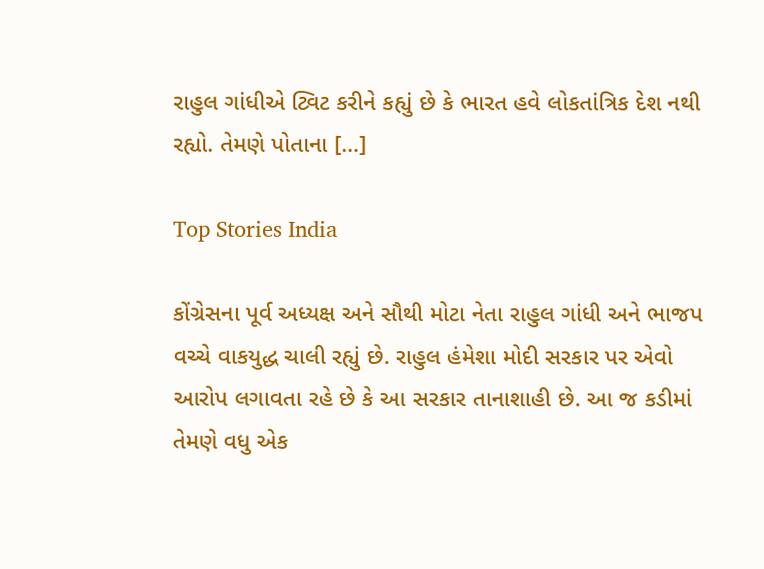રાહુલ ગાંધીએ ટ્વિટ કરીને કહ્યું છે કે ભારત હવે લોકતાંત્રિક દેશ નથી રહ્યો. તેમણે પોતાના […]

Top Stories India

કોંગ્રેસના પૂર્વ અધ્યક્ષ અને સૌથી મોટા નેતા રાહુલ ગાંધી અને ભાજપ વચ્ચે વાકયુદ્ધ ચાલી રહ્યું છે. રાહુલ હંમેશા મોદી સરકાર પર એવો આરોપ લગાવતા રહે છે કે આ સરકાર તાનાશાહી છે. આ જ કડીમાં તેમણે વધુ એક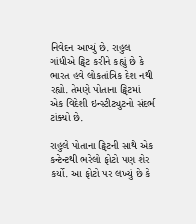નિવેદન આપ્યું છે. રાહુલ ગાંધીએ ટ્વિટ કરીને કહ્યું છે કે ભારત હવે લોકતાંત્રિક દેશ નથી રહ્યો. તેમણે પોતાના ટ્વિટમાં એક વિદેશી ઇન્સ્ટીટ્યુટનો સંદર્ભ ટાંક્યો છે.

રાહુલે પોતાના ટ્વિટની સાથે એક કન્ટેન્ટથી ભરેલો ફોટો પણ શેર કર્યો. આ ફોટો પર લખ્યું છે કે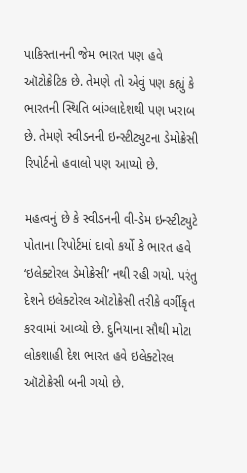પાકિસ્તાનની જેમ ભારત પણ હવે ઑટોક્રેટિક છે. તેમણે તો એવું પણ કહ્યું કે ભારતની સ્થિતિ બાંગ્લાદેશથી પણ ખરાબ છે. તેમણે સ્વીડનની ઇન્સ્ટીટ્યુટના ડેમોક્રેસી રિપોર્ટનો હવાલો પણ આપ્યો છે.

મહત્વનું છે કે સ્વીડનની વી-ડેમ ઇન્સ્ટીટ્યુટે પોતાના રિપોર્ટમાં દાવો કર્યો કે ભારત હવે ‘ઇલેક્ટોરલ ડેમોક્રેસી’ નથી રહી ગયો. પરંતુ દેશને ઇલેક્ટોરલ ઑટોક્રેસી તરીકે વર્ગીકૃત કરવામાં આવ્યો છે. દુનિયાના સૌથી મોટા લોકશાહી દેશ ભારત હવે ઇલેક્ટોરલ ઑટોક્રેસી બની ગયો છે.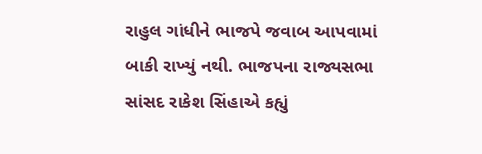રાહુલ ગાંધીને ભાજપે જવાબ આપવામાં બાકી રાખ્યું નથી. ભાજપના રાજ્યસભા સાંસદ રાકેશ સિંહાએ કહ્યું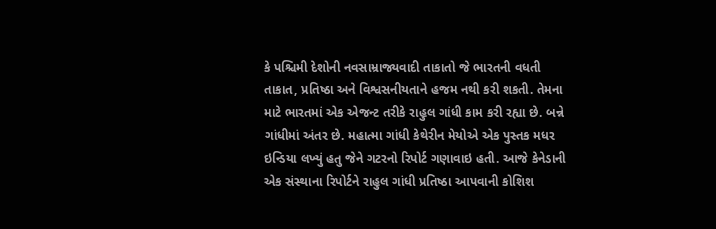કે પશ્ચિમી દેશોની નવસામ્રાજ્યવાદી તાકાતો જે ભારતની વધતી તાકાત, પ્રતિષ્ઠા અને વિશ્વસનીયતાને હજમ નથી કરી શકતી. તેમના માટે ભારતમાં એક એજન્ટ તરીકે રાહુલ ગાંધી કામ કરી રહ્યા છે. બન્ને ગાંધીમાં અંતર છે. મહાત્મા ગાંધી કેથેરીન મેયોએ એક પુસ્તક મધર ઇન્ડિયા લખ્યું હતુ જેને ગટરનો રિપોર્ટ ગણાવાઇ હતી. આજે કેનેડાની એક સંસ્થાના રિપોર્ટને રાહુલ ગાંધી પ્રતિષ્ઠા આપવાની કોશિશ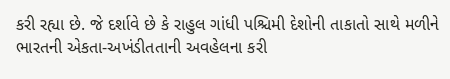કરી રહ્યા છે. જે દર્શાવે છે કે રાહુલ ગાંધી પશ્ચિમી દેશોની તાકાતો સાથે મળીને ભારતની એકતા-અખંડીતતાની અવહેલના કરી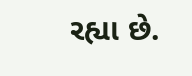રહ્યા છે.